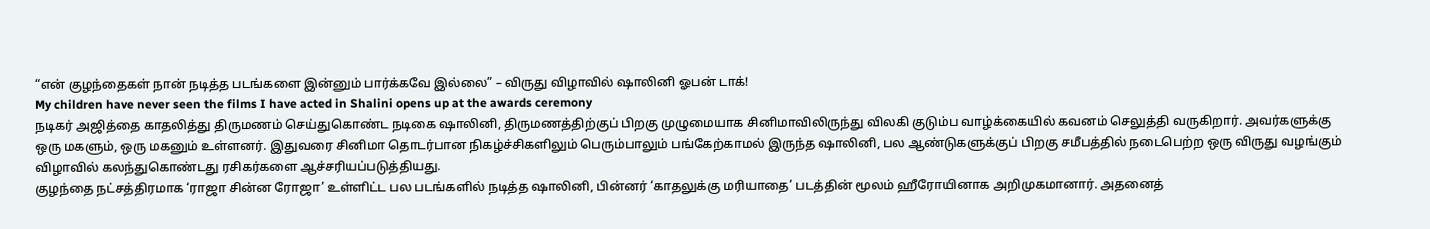“என் குழந்தைகள் நான் நடித்த படங்களை இன்னும் பார்க்கவே இல்லை” – விருது விழாவில் ஷாலினி ஓபன் டாக்!
My children have never seen the films I have acted in Shalini opens up at the awards ceremony
நடிகர் அஜித்தை காதலித்து திருமணம் செய்துகொண்ட நடிகை ஷாலினி, திருமணத்திற்குப் பிறகு முழுமையாக சினிமாவிலிருந்து விலகி குடும்ப வாழ்க்கையில் கவனம் செலுத்தி வருகிறார். அவர்களுக்கு ஒரு மகளும், ஒரு மகனும் உள்ளனர். இதுவரை சினிமா தொடர்பான நிகழ்ச்சிகளிலும் பெரும்பாலும் பங்கேற்காமல் இருந்த ஷாலினி, பல ஆண்டுகளுக்குப் பிறகு சமீபத்தில் நடைபெற்ற ஒரு விருது வழங்கும் விழாவில் கலந்துகொண்டது ரசிகர்களை ஆச்சரியப்படுத்தியது.
குழந்தை நட்சத்திரமாக ‘ராஜா சின்ன ரோஜா’ உள்ளிட்ட பல படங்களில் நடித்த ஷாலினி, பின்னர் ‘காதலுக்கு மரியாதை’ படத்தின் மூலம் ஹீரோயினாக அறிமுகமானார். அதனைத்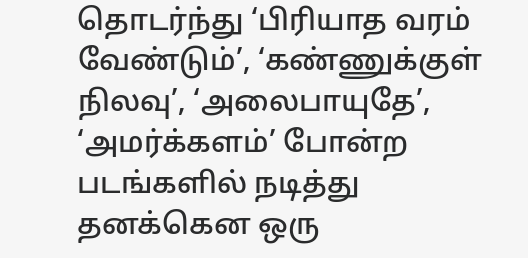தொடர்ந்து ‘பிரியாத வரம் வேண்டும்’, ‘கண்ணுக்குள் நிலவு’, ‘அலைபாயுதே’, ‘அமர்க்களம்’ போன்ற படங்களில் நடித்து தனக்கென ஒரு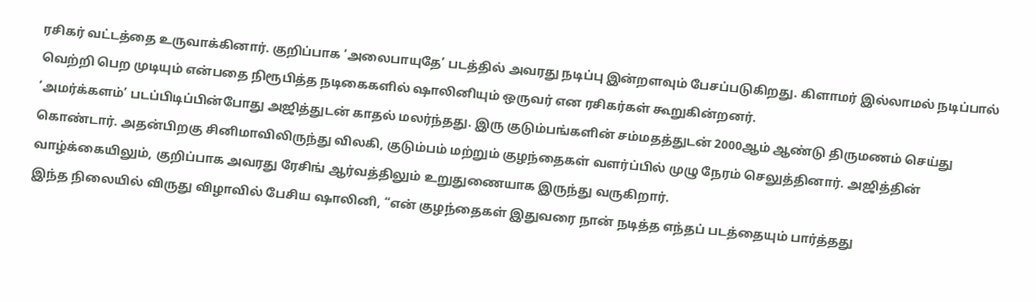ரசிகர் வட்டத்தை உருவாக்கினார். குறிப்பாக ‘அலைபாயுதே’ படத்தில் அவரது நடிப்பு இன்றளவும் பேசப்படுகிறது. கிளாமர் இல்லாமல் நடிப்பால் வெற்றி பெற முடியும் என்பதை நிரூபித்த நடிகைகளில் ஷாலினியும் ஒருவர் என ரசிகர்கள் கூறுகின்றனர்.
‘அமர்க்களம்’ படப்பிடிப்பின்போது அஜித்துடன் காதல் மலர்ந்தது. இரு குடும்பங்களின் சம்மதத்துடன் 2000ஆம் ஆண்டு திருமணம் செய்து கொண்டார். அதன்பிறகு சினிமாவிலிருந்து விலகி, குடும்பம் மற்றும் குழந்தைகள் வளர்ப்பில் முழு நேரம் செலுத்தினார். அஜித்தின் வாழ்க்கையிலும், குறிப்பாக அவரது ரேசிங் ஆர்வத்திலும் உறுதுணையாக இருந்து வருகிறார்.
இந்த நிலையில் விருது விழாவில் பேசிய ஷாலினி, “என் குழந்தைகள் இதுவரை நான் நடித்த எந்தப் படத்தையும் பார்த்தது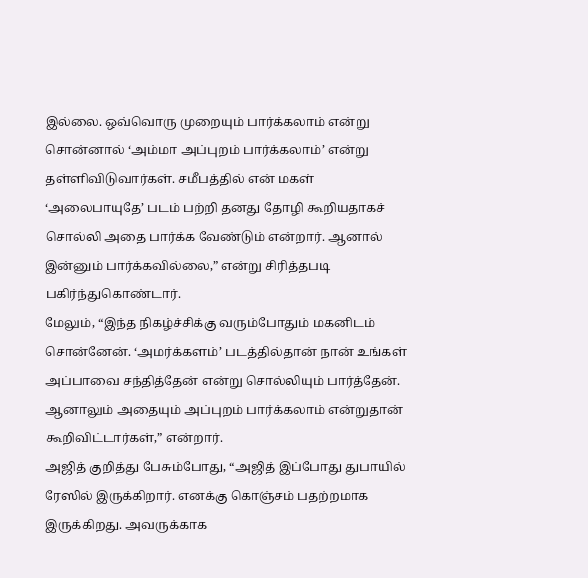இல்லை. ஒவ்வொரு முறையும் பார்க்கலாம் என்று சொன்னால் ‘அம்மா அப்புறம் பார்க்கலாம்’ என்று தள்ளிவிடுவார்கள். சமீபத்தில் என் மகள் ‘அலைபாயுதே’ படம் பற்றி தனது தோழி கூறியதாகச் சொல்லி அதை பார்க்க வேண்டும் என்றார். ஆனால் இன்னும் பார்க்கவில்லை,” என்று சிரித்தபடி பகிர்ந்துகொண்டார்.
மேலும், “இந்த நிகழ்ச்சிக்கு வரும்போதும் மகனிடம் சொன்னேன். ‘அமர்க்களம்’ படத்தில்தான் நான் உங்கள் அப்பாவை சந்தித்தேன் என்று சொல்லியும் பார்த்தேன். ஆனாலும் அதையும் அப்புறம் பார்க்கலாம் என்றுதான் கூறிவிட்டார்கள்,” என்றார்.
அஜித் குறித்து பேசும்போது, “அஜித் இப்போது துபாயில் ரேஸில் இருக்கிறார். எனக்கு கொஞ்சம் பதற்றமாக இருக்கிறது. அவருக்காக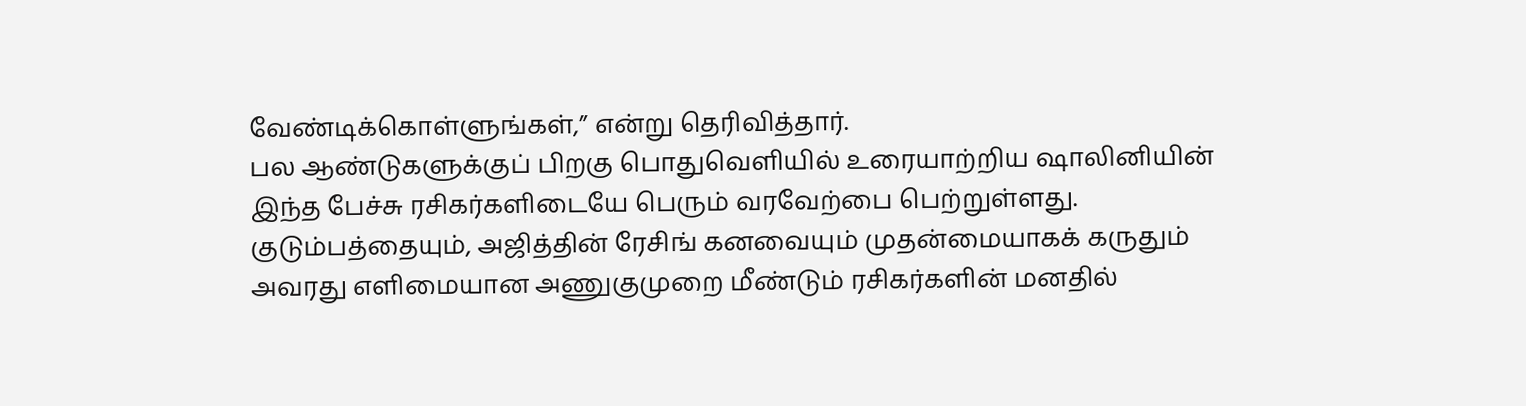வேண்டிக்கொள்ளுங்கள்,” என்று தெரிவித்தார்.
பல ஆண்டுகளுக்குப் பிறகு பொதுவெளியில் உரையாற்றிய ஷாலினியின் இந்த பேச்சு ரசிகர்களிடையே பெரும் வரவேற்பை பெற்றுள்ளது. குடும்பத்தையும், அஜித்தின் ரேசிங் கனவையும் முதன்மையாகக் கருதும் அவரது எளிமையான அணுகுமுறை மீண்டும் ரசிகர்களின் மனதில்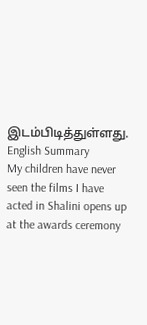இடம்பிடித்துள்ளது.
English Summary
My children have never seen the films I have acted in Shalini opens up at the awards ceremony